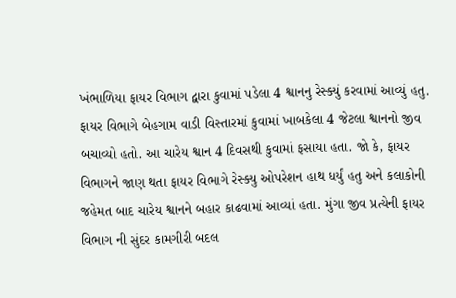ખંભાળિયા ફાયર વિભાગ દ્વારા કુવામાં પડેલા 4 શ્વાનનુ રેસ્ક્યું કરવામાં આવ્યું હતુ. ફાયર વિભાગે બેહગામ વાડી વિસ્તારમાં કુવામાં ખાબકેલા 4 જેટલા શ્વાનનો જીવ બચાવ્યો હતો. આ ચારેય શ્વાન 4 દિવસથી કુવામાં ફસાયા હતા. જો કે, ફાયર વિભાગને જાણ થતા ફાયર વિભાગે રેસ્ક્યુ ઓપરેશન હાથ ધર્યું હતુ અને કલાકોની જહેમત બાદ ચારેય શ્વાનને બહાર કાઢવામાં આવ્યાં હતા. મુંગા જીવ પ્રત્યેની ફાયર વિભાગ ની સુંદર કામગીરી બદલ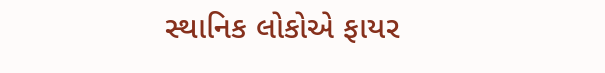સ્થાનિક લોકોએ ફાયર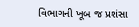વિભાગની ખૂબ જ પ્રશંસા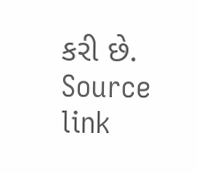કરી છે.
Source link